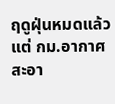ฤดูฝุ่นหมดแล้ว แต่ กม.อากาศสะอา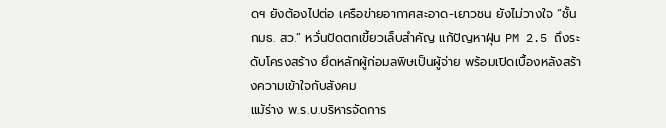ดฯ ยังต้องไปต่อ เครือข่ายอากาศสะอาด-เยาวชน ยังไม่วางใจ “ชั้น กมธ. สว.” หวั่นปัดตกเขี้ยวเล็บสำคัญ แก้ปัญหาฝุ่น PM 2.5 ถึงระดับโครงสร้าง ยึดหลักผู้ก่อมลพิษเป็นผู้จ่าย พร้อมเปิดเบื้องหลังสร้างความเข้าใจกับสังคม
แม้ร่าง พ.ร.บ.บริหารจัดการ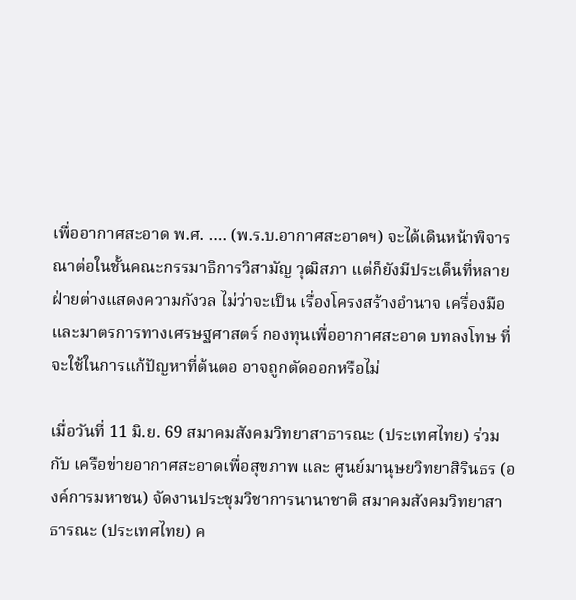เพื่ออากาศสะอาด พ.ศ. …. (พ.ร.บ.อากาศสะอาดฯ) จะได้เดินหน้าพิจารณาต่อในชั้นคณะกรรมาธิการวิสามัญ วุฒิสภา แต่ก็ยังมีประเด็นที่หลายฝ่ายต่างแสดงความกังวล ไม่ว่าจะเป็น เรื่องโครงสร้างอำนาจ เครื่องมือและมาตรการทางเศรษฐศาสตร์ กองทุนเพื่ออากาศสะอาด บทลงโทษ ที่จะใช้ในการแก้ปัญหาที่ต้นตอ อาจถูกตัดออกหรือไม่

เมื่อวันที่ 11 มิ.ย. 69 สมาคมสังคมวิทยาสาธารณะ (ประเทศไทย) ร่วมกับ เครือข่ายอากาศสะอาดเพื่อสุขภาพ และ ศูนย์มานุษยวิทยาสิรินธร (องค์การมหาชน) จัดงานประชุมวิชาการนานาชาติ สมาคมสังคมวิทยาสาธารณะ (ประเทศไทย) ค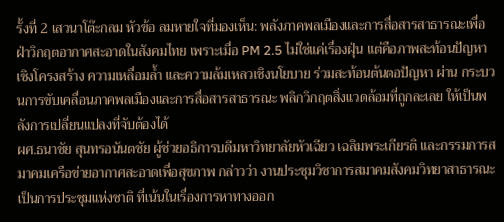รั้งที่ 2 เสวนาโต๊ะกลม หัวข้อ ลมหายใจที่มองเห็น: พลังภาคพลเมืองและการสื่อสารสาธารณะเพื่อฝ่าวิกฤตอากาศสะอาดในสังคมไทย เพราะเมื่อ PM 2.5 ไม่ใช่แค่เรื่องฝุ่น แต่คือภาพสะท้อนปัญหาเชิงโครงสร้าง ความเหลื่อมล้ำ และความล้มเหลวเชิงนโยบาย ร่วมสะท้อนต้นตอปัญหา ผ่าน กระบวนการขับเคลื่อนภาคพลเมืองและการสื่อสารสาธารณะ พลิกวิกฤตสิ่งแวดล้อมที่ถูกละเลย ให้เป็นพลังการเปลี่ยนแปลงที่จับต้องได้
ผศ.ธนาชัย สุนทรอนันตชัย ผู้ช่วยอธิการบดีมหาวิทยาลัยหัวเฉียว เฉลิมพระเกียรติ และกรรมการสมาคมเครือข่ายอากาศสะอาดเพื่อสุขภาพ กล่าวว่า งานประชุมวิชาการสมาคมสังคมวิทยาสาธารณะ เป็นการประชุมแห่งชาติ ที่เน้นในเรื่องการหาทางออก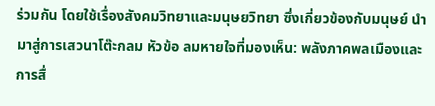ร่วมกัน โดยใช้เรื่องสังคมวิทยาและมนุษยวิทยา ซึ่งเกี่ยวข้องกับมนุษย์ นำมาสู่การเสวนาโต๊ะกลม หัวข้อ ลมหายใจที่มองเห็น: พลังภาคพลเมืองและการสื่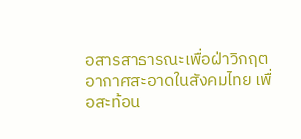อสารสาธารณะเพื่อฝ่าวิกฤตอากาศสะอาดในสังคมไทย เพื่อสะท้อน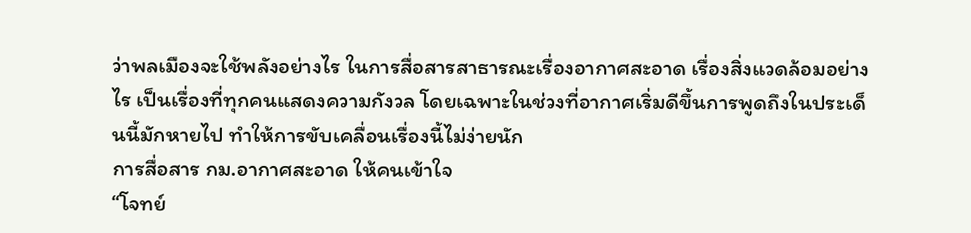ว่าพลเมืองจะใช้พลังอย่างไร ในการสื่อสารสาธารณะเรื่องอากาศสะอาด เรื่องสิ่งแวดล้อมอย่างไร เป็นเรื่องที่ทุกคนแสดงความกังวล โดยเฉพาะในช่วงที่อากาศเริ่มดีขึ้นการพูดถึงในประเด็นนี้มักหายไป ทำให้การขับเคลื่อนเรื่องนี้ไม่ง่ายนัก
การสื่อสาร กม.อากาศสะอาด ให้คนเข้าใจ
“โจทย์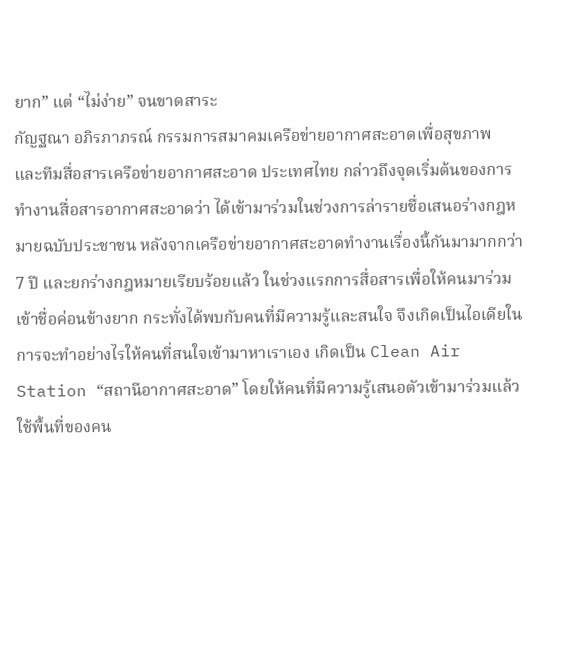ยาก” แต่ “ไม่ง่าย” จนขาดสาระ
กัญฐณา อภิรภาภรณ์ กรรมการสมาคมเครือข่ายอากาศสะอาดเพื่อสุขภาพ และทีมสื่อสารเครือข่ายอากาศสะอาด ประเทศไทย กล่าวถึงจุดเริ่มต้นของการทำงานสื่อสารอากาศสะอาดว่า ได้เข้ามาร่วมในช่วงการล่ารายชื่อเสนอร่างกฎหมายฉบับประชาชน หลังจากเครือข่ายอากาศสะอาดทำงานเรื่องนี้กันมามากกว่า 7 ปี และยกร่างกฎหมายเรียบร้อยแล้ว ในช่วงแรกการสื่อสารเพื่อให้คนมาร่วมเข้าชื่อค่อนข้างยาก กระทั่งได้พบกับคนที่มีความรู้และสนใจ จึงเกิดเป็นไอเดียในการจะทำอย่างไรให้คนที่สนใจเข้ามาหาเราเอง เกิดเป็น Clean Air Station “สถานีอากาศสะอาด” โดยให้คนที่มีความรู้เสนอตัวเข้ามาร่วมแล้วใช้พื้นที่ของคน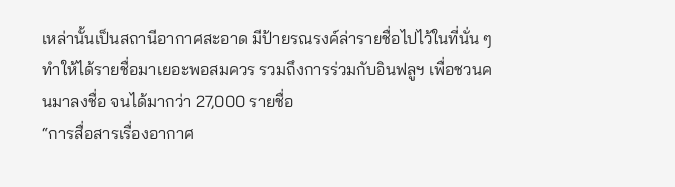เหล่านั้นเป็นสถานีอากาศสะอาด มีป้ายรณรงค์ล่ารายชื่อไปไว้ในที่นั่น ๆ ทำให้ได้รายชื่อมาเยอะพอสมควร รวมถึงการร่วมกับอินฟลูฯ เพื่อชวนคนมาลงชื่อ จนได้มากว่า 27,000 รายชื่อ
“การสื่อสารเรื่องอากาศ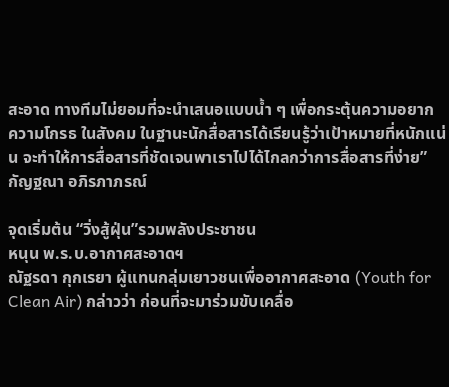สะอาด ทางทีมไม่ยอมที่จะนำเสนอแบบน้ำ ๆ เพื่อกระตุ้นความอยาก ความโกรธ ในสังคม ในฐานะนักสื่อสารได้เรียนรู้ว่าเป้าหมายที่หนักแน่น จะทำให้การสื่อสารที่ชัดเจนพาเราไปได้ไกลกว่าการสื่อสารที่ง่าย”
กัญฐณา อภิรภาภรณ์

จุดเริ่มต้น “วิ่งสู้ฝุ่น”รวมพลังประชาชน
หนุน พ.ร.บ.อากาศสะอาดฯ
ณัฐรดา กุกเรยา ผู้แทนกลุ่มเยาวชนเพื่ออากาศสะอาด (Youth for Clean Air) กล่าวว่า ก่อนที่จะมาร่วมขับเคลื่อ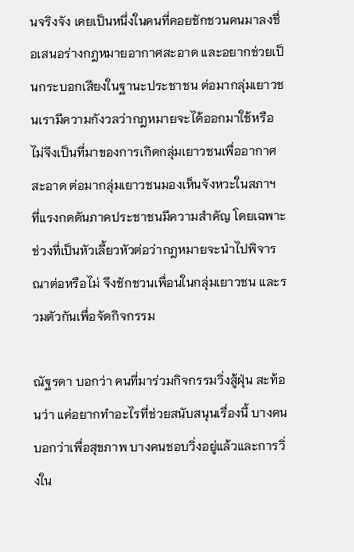นจริงจัง เคยเป็นหนึ่งในคนที่คอยชักชวนคนมาลงชื่อเสนอร่างกฎหมายอากาศสะอาด และอยากช่วยเป็นกระบอกเสียงในฐานะประชาชน ต่อมากลุ่มเยาวชนเรามีความกังวลว่ากฎหมายจะได้ออกมาใช้หรือไม่จึงเป็นที่มาของการเกิดกลุ่มเยาวชนเพื่ออากาศสะอาด ต่อมากลุ่มเยาวชนมองเห็นจังหวะในสภาฯ ที่แรงกดดันภาคประชาชนมีความสำคัญ โดยเฉพาะช่วงที่เป็นหัวเลี้ยวหัวต่อว่ากฎหมายจะนำไปพิจารณาต่อหรือไม่ จึงชักชวนเพื่อนในกลุ่มเยาวชน และรวมตัวกันเพื่อจัดกิจกรรม

ณัฐรดา บอกว่า คนที่มาร่วมกิจกรรมวิ่งสู้ฝุ่น สะท้อนว่า แค่อยากทำอะไรที่ช่วยสนับสนุนเรื่องนี้ บางคนบอกว่าเพื่อสุขภาพ บางคนชอบวิ่งอยู่แล้วและการวิ่งใน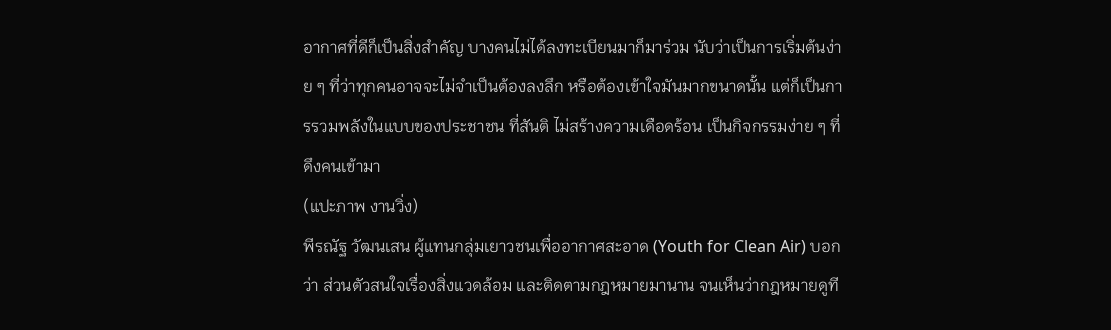อากาศที่ดีก็เป็นสิ่งสำคัญ บางคนไม่ได้ลงทะเบียนมาก็มาร่วม นับว่าเป็นการเริ่มต้นง่าย ๆ ที่ว่าทุกคนอาจจะไม่จำเป็นต้องลงลึก หรือต้องเข้าใจมันมากขนาดนั้น แต่ก็เป็นการรวมพลังในแบบของประชาชน ที่สันติ ไม่สร้างความเดือดร้อน เป็นกิจกรรมง่าย ๆ ที่ดึงคนเข้ามา
(แปะภาพ งานวิ่ง)
พีรณัฐ วัฒนเสน ผู้แทนกลุ่มเยาวชนเพื่ออากาศสะอาด (Youth for Clean Air) บอกว่า ส่วนตัวสนใจเรื่องสิ่งแวดล้อม และติดตามกฎหมายมานาน จนเห็นว่ากฎหมายดูที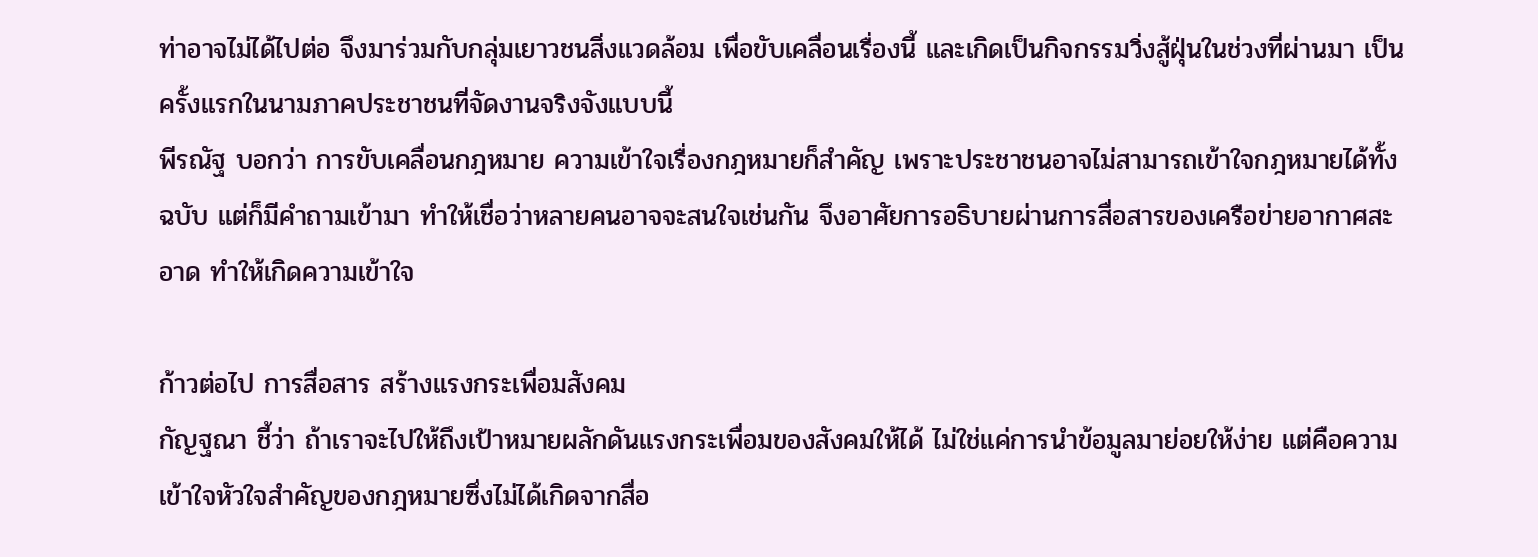ท่าอาจไม่ได้ไปต่อ จึงมาร่วมกับกลุ่มเยาวชนสิ่งแวดล้อม เพื่อขับเคลื่อนเรื่องนี้ และเกิดเป็นกิจกรรมวิ่งสู้ฝุ่นในช่วงที่ผ่านมา เป็นครั้งแรกในนามภาคประชาชนที่จัดงานจริงจังแบบนี้
พีรณัฐ บอกว่า การขับเคลื่อนกฎหมาย ความเข้าใจเรื่องกฎหมายก็สำคัญ เพราะประชาชนอาจไม่สามารถเข้าใจกฎหมายได้ทั้งฉบับ แต่ก็มีคำถามเข้ามา ทำให้เชื่อว่าหลายคนอาจจะสนใจเช่นกัน จึงอาศัยการอธิบายผ่านการสื่อสารของเครือข่ายอากาศสะอาด ทำให้เกิดความเข้าใจ

ก้าวต่อไป การสื่อสาร สร้างแรงกระเพื่อมสังคม
กัญฐณา ชี้ว่า ถ้าเราจะไปให้ถึงเป้าหมายผลักดันแรงกระเพื่อมของสังคมให้ได้ ไม่ใช่แค่การนำข้อมูลมาย่อยให้ง่าย แต่คือความเข้าใจหัวใจสำคัญของกฎหมายซึ่งไม่ได้เกิดจากสื่อ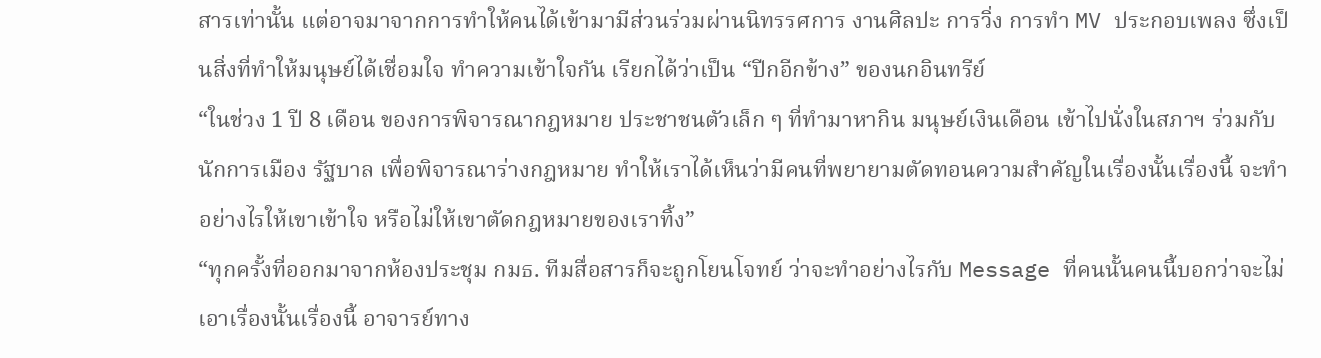สารเท่านั้น แต่อาจมาจากการทำให้คนได้เข้ามามีส่วนร่วมผ่านนิทรรศการ งานศิลปะ การวิ่ง การทำ MV ประกอบเพลง ซึ่งเป็นสิ่งที่ทำให้มนุษย์ได้เชื่อมใจ ทำความเข้าใจกัน เรียกได้ว่าเป็น “ปีกอีกข้าง” ของนกอินทรีย์
“ในช่วง 1 ปี 8 เดือน ของการพิจารณากฎหมาย ประชาชนตัวเล็ก ๆ ที่ทำมาหากิน มนุษย์เงินเดือน เข้าไปนั่งในสภาฯ ร่วมกับนักการเมือง รัฐบาล เพื่อพิจารณาร่างกฎหมาย ทำให้เราได้เห็นว่ามีคนที่พยายามตัดทอนความสำคัญในเรื่องนั้นเรื่องนี้ จะทำอย่างไรให้เขาเข้าใจ หรือไม่ให้เขาตัดกฎหมายของเราทิ้ง”
“ทุกครั้งที่ออกมาจากห้องประชุม กมธ. ทีมสื่อสารก็จะถูกโยนโจทย์ ว่าจะทำอย่างไรกับ Message ที่คนนั้นคนนี้บอกว่าจะไม่เอาเรื่องนั้นเรื่องนี้ อาจารย์ทาง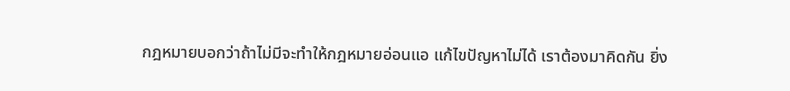กฎหมายบอกว่าถ้าไม่มีจะทำให้กฎหมายอ่อนแอ แก้ไขปัญหาไม่ได้ เราต้องมาคิดกัน ยิ่ง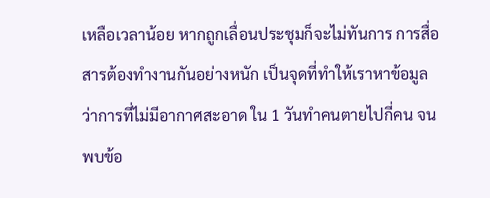เหลือเวลาน้อย หากถูกเลื่อนประชุมก็จะไม่ทันการ การสื่อสารต้องทำงานกันอย่างหนัก เป็นจุดที่ทำให้เราหาข้อมูลว่าการที่ไม่มีอากาศสะอาด ใน 1 วันทำคนตายไปกี่คน จนพบข้อ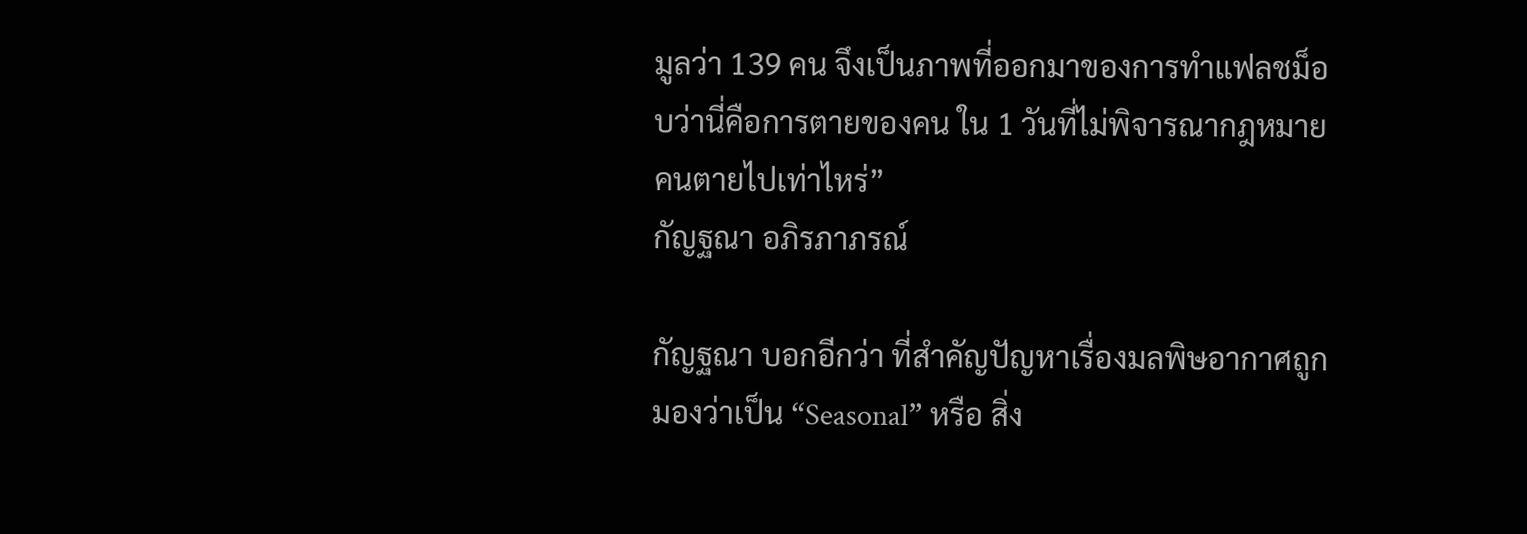มูลว่า 139 คน จึงเป็นภาพที่ออกมาของการทำแฟลชม็อบว่านี่คือการตายของคน ใน 1 วันที่ไม่พิจารณากฎหมาย คนตายไปเท่าไหร่”
กัญฐณา อภิรภาภรณ์

กัญฐณา บอกอีกว่า ที่สำคัญปัญหาเรื่องมลพิษอากาศถูกมองว่าเป็น “Seasonal” หรือ สิ่ง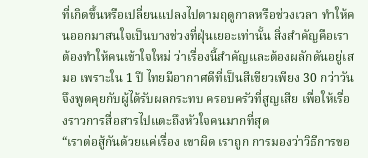ที่เกิดขึ้นหรือเปลี่ยนแปลงไปตามฤดูกาลหรือช่วงเวลา ทำให้คนออกมาสนใจเป็นบางช่วงที่ฝุ่นเยอะเท่านั้น สิ่งสำคัญคือเราต้องทำให้คนเข้าใจใหม่ ว่าเรื่องนี้สำคัญและต้องผลักดันอยู่เสมอ เพราะใน 1 ปี ไทยมีอากาศดีที่เป็นสีเขียวเพียง 30 กว่าวัน จึงพูดคุยกับผู้ได้รับผลกระทบ ครอบครัวที่สูญเสีย เพื่อให้เรื่องราวการสื่อสารไปแตะถึงหัวใจคนมากที่สุด
“เราต่อสู้กันด้วยแค่เรื่อง เขาผิด เราถูก การมองว่าวิธีการขอ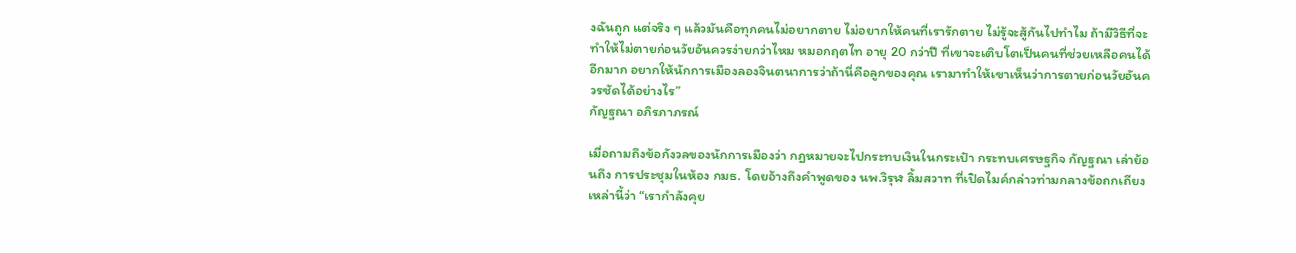งฉันถูก แต่จริง ๆ แล้วมันคือทุกคนไม่อยากตาย ไม่อยากให้คนที่เรารักตาย ไม่รู้จะสู้กันไปทำไม ถ้ามีวิธีที่จะทำให้ไม่ตายก่อนวัยอันควรง่ายกว่าไหม หมอกฤตไท อายุ 20 กว่าปี ที่เขาจะเติบโตเป็นคนที่ช่วยเหลือคนได้อีกมาก อยากให้นักการเมืองลองจินตนาการว่าถ้านี่คือลูกของคุณ เรามาทำให้เขาเห็นว่าการตายก่อนวัยอันควรชัดได้อย่างไร”
กัญฐณา อภิรภาภรณ์

เมื่อถามถึงข้อกังวลของนักการเมืองว่า กฎหมายจะไปกระทบเงินในกระเป๋า กระทบเศรษฐกิจ กัญฐณา เล่าย้อนถึง การประชุมในห้อง กมธ. โดยอ้างถึงคำพูดของ นพ.วิรุฬ ลิ้มสวาท ที่เปิดไมค์กล่าวท่ามกลางข้อถกเถียงเหล่านี้ว่า “เรากำลังคุย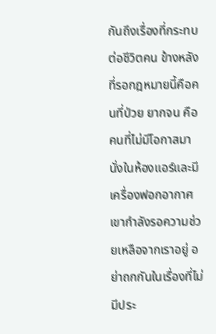กันถึงเรื่องที่กระทบต่อชีวิตคน ข้างหลังที่รอกฎหมายนี้คือคนที่ป่วย ยากจน คือคนที่ไม่มีโอกาสมานั่งในห้องแอร์และมีเครื่องฟอกอากาศ เขากำลังรอความช่วยเหลือจากเราอยู่ อย่าถกกันในเรื่องที่ไม่มีประ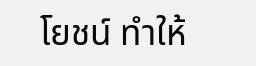โยชน์ ทำให้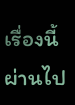เรื่องนี้ผ่านไป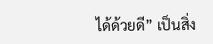ได้ด้วยดี” เป็นสิ่ง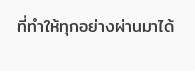ที่ทำให้ทุกอย่างผ่านมาได้